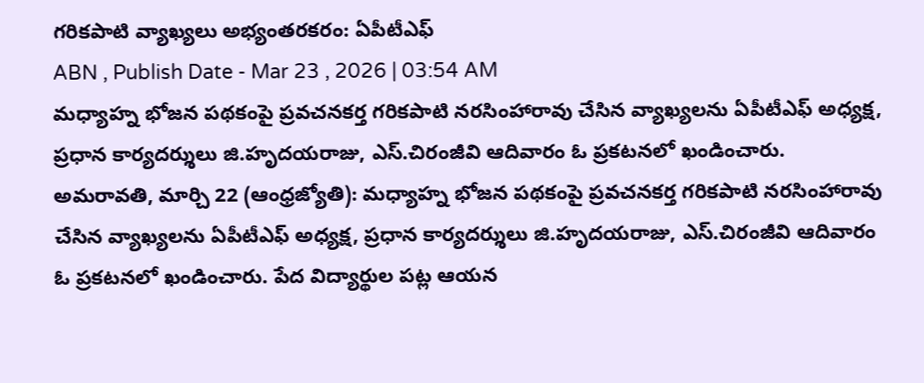గరికపాటి వ్యాఖ్యలు అభ్యంతరకరం: ఏపీటీఎఫ్
ABN , Publish Date - Mar 23 , 2026 | 03:54 AM
మధ్యాహ్న భోజన పథకంపై ప్రవచనకర్త గరికపాటి నరసింహారావు చేసిన వ్యాఖ్యలను ఏపీటీఎఫ్ అధ్యక్ష, ప్రధాన కార్యదర్శులు జి.హృదయరాజు, ఎస్.చిరంజీవి ఆదివారం ఓ ప్రకటనలో ఖండించారు.
అమరావతి, మార్చి 22 (ఆంధ్రజ్యోతి): మధ్యాహ్న భోజన పథకంపై ప్రవచనకర్త గరికపాటి నరసింహారావు చేసిన వ్యాఖ్యలను ఏపీటీఎఫ్ అధ్యక్ష, ప్రధాన కార్యదర్శులు జి.హృదయరాజు, ఎస్.చిరంజీవి ఆదివారం ఓ ప్రకటనలో ఖండించారు. పేద విద్యార్థుల పట్ల ఆయన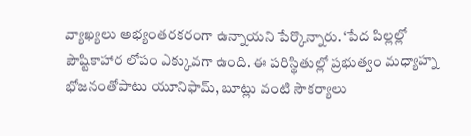వ్యాఖ్యలు అభ్యంతరకరంగా ఉన్నాయని పేర్కొన్నారు. ‘పేద పిల్లల్లో పౌష్టికాహార లోపం ఎక్కువగా ఉంది. ఈ పరిస్థితుల్లో ప్రభుత్వం మధ్యాహ్న భోజనంతోపాటు యూనిఫామ్, బూట్లు వంటి సౌకర్యాలు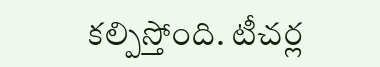కల్పిస్తోంది. టీచర్ల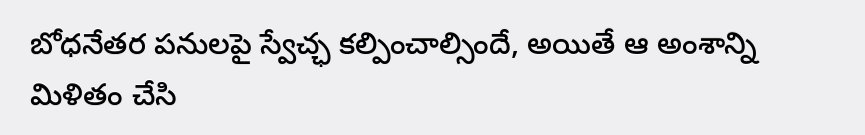బోధనేతర పనులపై స్వేచ్ఛ కల్పించాల్సిందే, అయితే ఆ అంశాన్ని మిళితం చేసి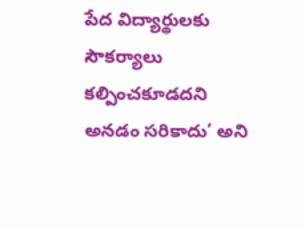పేద విద్యార్థులకు సౌకర్యాలు కల్పించకూడదని అనడం సరికాదు’ అని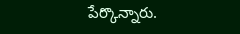పేర్కొన్నారు.